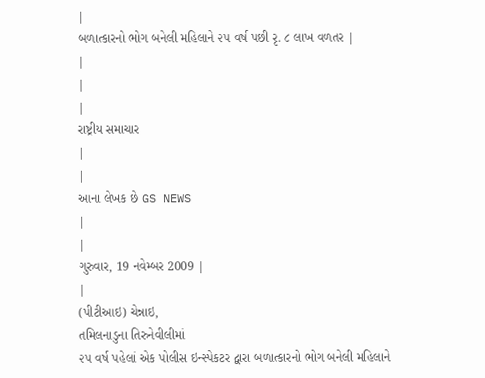|
બળાત્કારનો ભોગ બનેલી મહિલાને ૨૫ વર્ષ પછી રૃ. ૮ લાખ વળતર |
|
|
|
રાષ્ટ્રીય સમાચાર
|
|
આના લેખક છે GS NEWS
|
|
ગુરુવાર, 19 નવેમ્બર 2009 |
|
(પીટીઆઇ) ચેન્નાઇ,
તમિલનાડુના તિરુનેવીલીમાં
૨૫ વર્ષ પહેલાં એક પોલીસ ઇન્સ્પેકટર દ્વારા બળાત્કારનો ભોગ બનેલી મહિલાને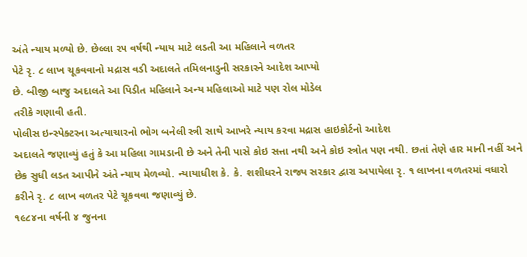અંતે ન્યાય મળ્યો છે. છેલ્લા ૨૫ વર્ષથી ન્યાય માટે લડતી આ મહિલાને વળતર
પેટે રૃ. ૮ લાખ ચૂકવવાનો મદ્રાસ વડી અદાલતે તમિલનાડુની સરકારને આદેશ આપ્યો
છે. બીજી બાજુ અદાલતે આ પિડીત મહિલાને અન્ય મહિલાઓ માટે પણ રોલ મોડેલ
તરીકે ગણાવી હતી.
પોલીસ ઇન્સ્પેક્ટરના અત્યાચારનો ભોગ બનેલી સ્ત્રી સાથે આખરે ન્યાય કરવા મદ્રાસ હાઇકોર્ટનો આદેશ
અદાલતે જણાવ્યું હતું કે આ મહિલા ગામડાની છે અને તેની પાસે કોઇ સત્તા નથી અને કોઇ સ્ત્રોત પણ નથી. છતાં તેણે હાર માની નહીં અને છેક સુધી લડત આપીને અંતે ન્યાય મેળવ્યો. ન્યાયાધીશ કે. કે. શશીધરને રાજ્ય સરકાર દ્વારા અપાયેલા રૃ. ૧ લાખના વળતરમાં વધારો કરીને રૃ. ૮ લાખ વળતર પેટે ચૂકવવા જણાવ્યું છે.
૧૯૮૪ના વર્ષની ૪ જુનના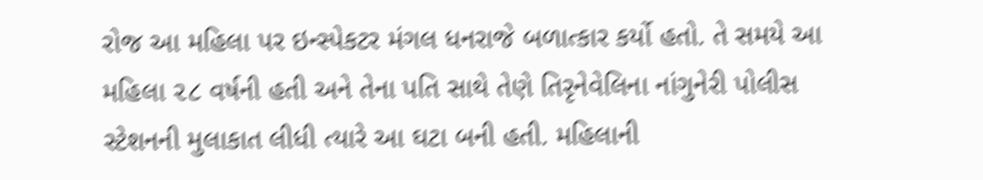રોજ આ મહિલા પર ઇન્સ્પેકટર મંગલ ધનરાજે બળાત્કાર કર્યો હતો. તે સમયે આ મહિલા ૨૮ વર્ષની હતી અને તેના પતિ સાથે તેણે તિરૃનેવેલિના નાંગુનેરી પોલીસ સ્ટેશનની મુલાકાત લીધી ત્યારે આ ઘટા બની હતી. મહિલાની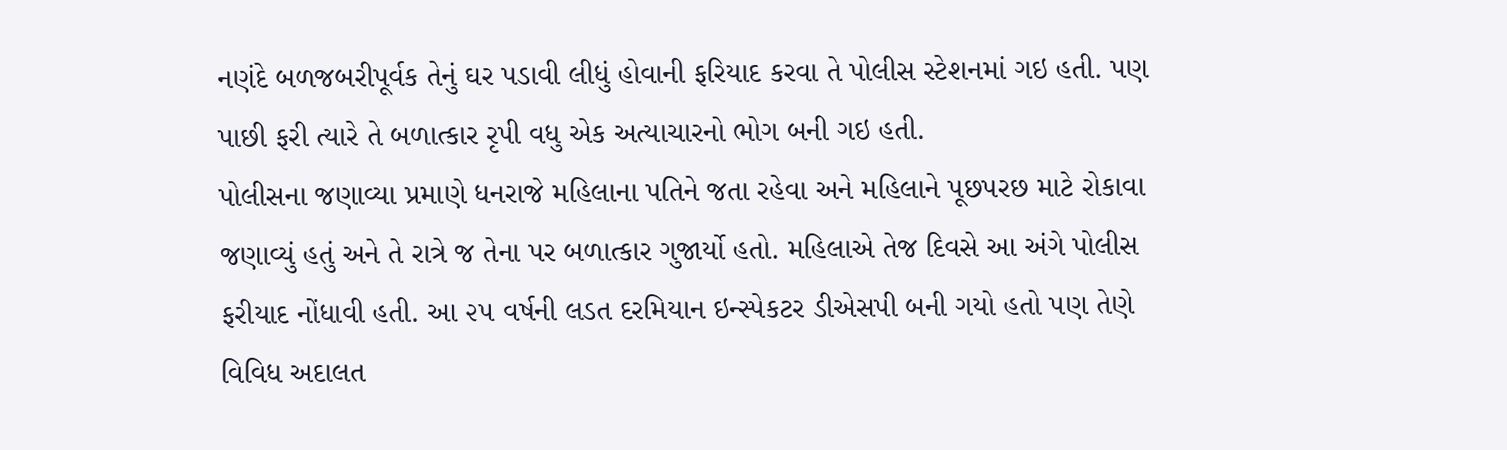નણંદે બળજબરીપૂર્વક તેનું ઘર પડાવી લીધું હોવાની ફરિયાદ કરવા તે પોલીસ સ્ટેશનમાં ગઇ હતી. પણ પાછી ફરી ત્યારે તે બળાત્કાર રૃપી વધુ એક અત્યાચારનો ભોગ બની ગઇ હતી.
પોલીસના જણાવ્યા પ્રમાણે ધનરાજે મહિલાના પતિને જતા રહેવા અને મહિલાને પૂછપરછ માટે રોકાવા જણાવ્યું હતું અને તે રાત્રે જ તેના પર બળાત્કાર ગુજાર્યો હતો. મહિલાએ તેજ દિવસે આ અંગે પોલીસ ફરીયાદ નોંધાવી હતી. આ ૨૫ વર્ષની લડત દરમિયાન ઇન્સ્પેકટર ડીએસપી બની ગયો હતો પણ તેણે વિવિધ અદાલત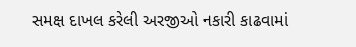સમક્ષ દાખલ કરેલી અરજીઓ નકારી કાઢવામાં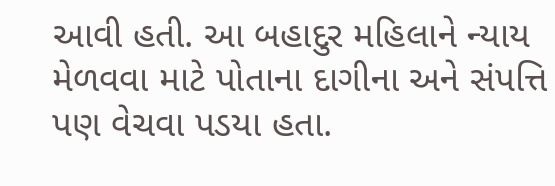આવી હતી. આ બહાદુર મહિલાને ન્યાય મેળવવા માટે પોતાના દાગીના અને સંપત્તિ પણ વેચવા પડયા હતા.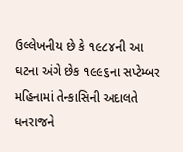ઉલ્લેખનીય છે કે ૧૯૮૪ની આ ઘટના અંગે છેક ૧૯૯૬ના સપ્ટેમ્બર મહિનામાં તેન્કાસિની અદાલતે ધનરાજને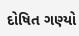દોષિત ગણ્યો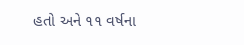હતો અને ૧૧ વર્ષના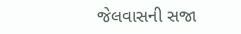જેલવાસની સજા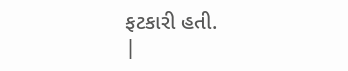ફટકારી હતી.
|